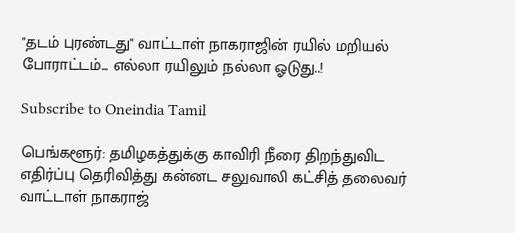"தடம் புரண்டது" வாட்டாள் நாகராஜின் ரயில் மறியல் போராட்டம்... எல்லா ரயிலும் நல்லா ஓடுது..!

Subscribe to Oneindia Tamil

பெங்களூர்: தமிழகத்துக்கு காவிரி நீரை திறந்துவிட எதிர்ப்பு தெரிவித்து கன்னட சலுவாலி கட்சித் தலைவர் வாட்டாள் நாகராஜ்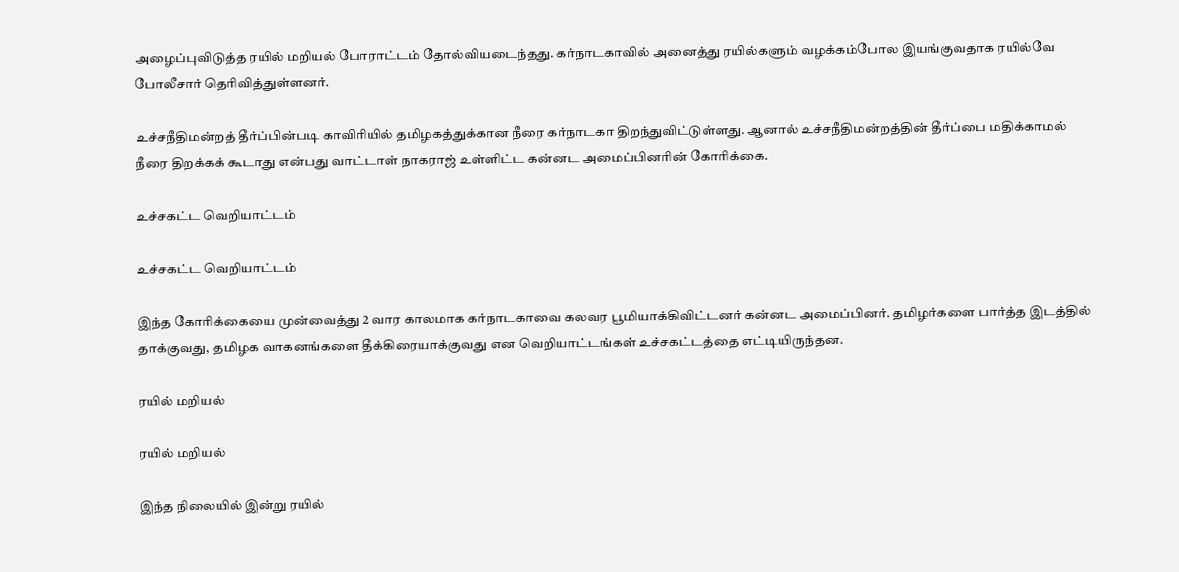அழைப்புவிடுத்த ரயில் மறியல் போராட்டம் தோல்வியடைந்தது. கர்நாடகாவில் அனைத்து ரயில்களும் வழக்கம்போல இயங்குவதாக ரயில்வே போலீசார் தெரிவித்துள்ளனர்.

உச்சநீதிமன்றத் தீர்ப்பின்படி காவிரியில் தமிழகத்துக்கான நீரை கர்நாடகா திறந்துவிட்டுள்ளது. ஆனால் உச்சநீதிமன்றத்தின் தீர்ப்பை மதிக்காமல் நீரை திறக்கக் கூடாது என்பது வாட்டாள் நாகராஜ் உள்ளிட்ட கன்னட அமைப்பினரின் கோரிக்கை.

உச்சகட்ட வெறியாட்டம்

உச்சகட்ட வெறியாட்டம்

இந்த கோரிக்கையை முன்வைத்து 2 வார காலமாக கர்நாடகாவை கலவர பூமியாக்கிவிட்டனர் கன்னட அமைப்பினர். தமிழர்களை பார்த்த இடத்தில் தாக்குவது, தமிழக வாகனங்களை தீக்கிரையாக்குவது என வெறியாட்டங்கள் உச்சகட்டத்தை எட்டியிருந்தன.

ரயில் மறியல்

ரயில் மறியல்

இந்த நிலையில் இன்று ரயில்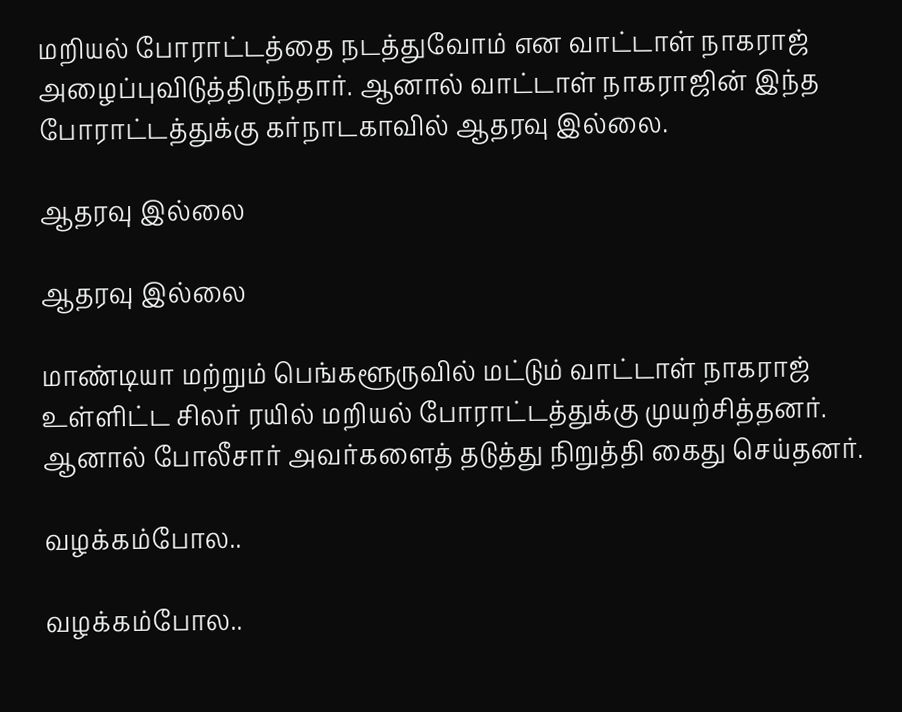மறியல் போராட்டத்தை நடத்துவோம் என வாட்டாள் நாகராஜ் அழைப்புவிடுத்திருந்தார். ஆனால் வாட்டாள் நாகராஜின் இந்த போராட்டத்துக்கு கர்நாடகாவில் ஆதரவு இல்லை.

ஆதரவு இல்லை

ஆதரவு இல்லை

மாண்டியா மற்றும் பெங்களூருவில் மட்டும் வாட்டாள் நாகராஜ் உள்ளிட்ட சிலர் ரயில் மறியல் போராட்டத்துக்கு முயற்சித்தனர். ஆனால் போலீசார் அவர்களைத் தடுத்து நிறுத்தி கைது செய்தனர்.

வழக்கம்போல..

வழக்கம்போல..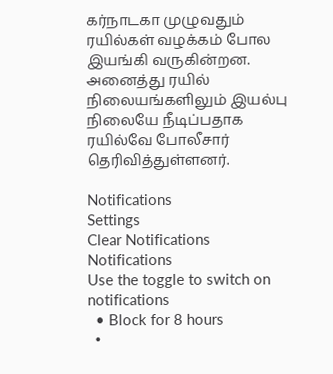கர்நாடகா முழுவதும் ரயில்கள் வழக்கம் போல இயங்கி வருகின்றன. அனைத்து ரயில் நிலையங்களிலும் இயல்பு நிலையே நீடிப்பதாக ரயில்வே போலீசார் தெரிவித்துள்ளனர்.

Notifications
Settings
Clear Notifications
Notifications
Use the toggle to switch on notifications
  • Block for 8 hours
  •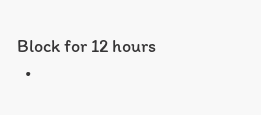Block for 12 hours
  •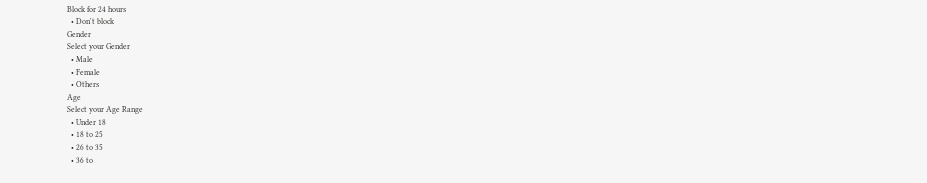Block for 24 hours
  • Don't block
Gender
Select your Gender
  • Male
  • Female
  • Others
Age
Select your Age Range
  • Under 18
  • 18 to 25
  • 26 to 35
  • 36 to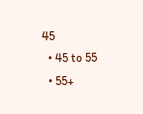45
  • 45 to 55
  • 55+